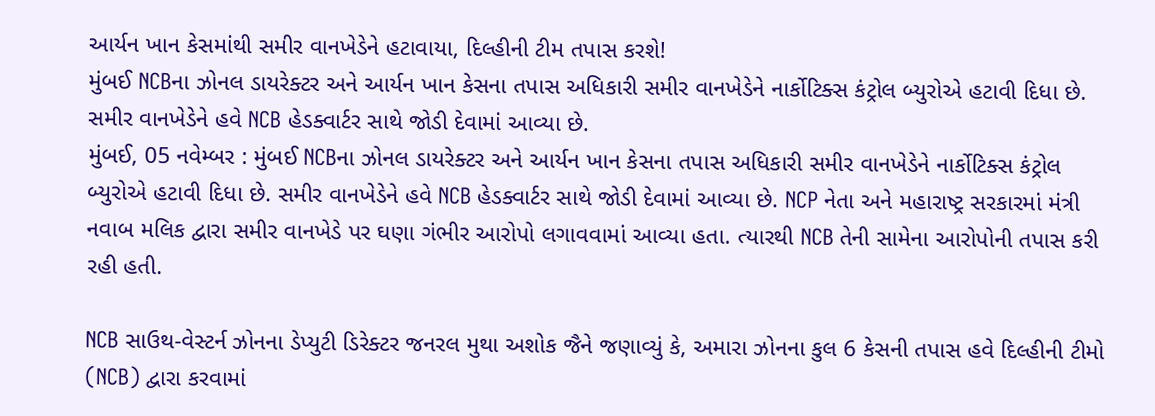આર્યન ખાન કેસમાંથી સમીર વાનખેડેને હટાવાયા, દિલ્હીની ટીમ તપાસ કરશે!
મુંબઈ NCBના ઝોનલ ડાયરેક્ટર અને આર્યન ખાન કેસના તપાસ અધિકારી સમીર વાનખેડેને નાર્કોટિક્સ કંટ્રોલ બ્યુરોએ હટાવી દિધા છે. સમીર વાનખેડેને હવે NCB હેડક્વાર્ટર સાથે જોડી દેવામાં આવ્યા છે.
મુંબઈ, 05 નવેમ્બર : મુંબઈ NCBના ઝોનલ ડાયરેક્ટર અને આર્યન ખાન કેસના તપાસ અધિકારી સમીર વાનખેડેને નાર્કોટિક્સ કંટ્રોલ બ્યુરોએ હટાવી દિધા છે. સમીર વાનખેડેને હવે NCB હેડક્વાર્ટર સાથે જોડી દેવામાં આવ્યા છે. NCP નેતા અને મહારાષ્ટ્ર સરકારમાં મંત્રી નવાબ મલિક દ્વારા સમીર વાનખેડે પર ઘણા ગંભીર આરોપો લગાવવામાં આવ્યા હતા. ત્યારથી NCB તેની સામેના આરોપોની તપાસ કરી રહી હતી.

NCB સાઉથ-વેસ્ટર્ન ઝોનના ડેપ્યુટી ડિરેક્ટર જનરલ મુથા અશોક જૈને જણાવ્યું કે, અમારા ઝોનના કુલ 6 કેસની તપાસ હવે દિલ્હીની ટીમો (NCB) દ્વારા કરવામાં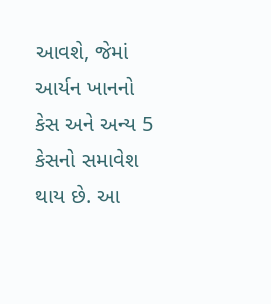આવશે, જેમાં આર્યન ખાનનો કેસ અને અન્ય 5 કેસનો સમાવેશ થાય છે. આ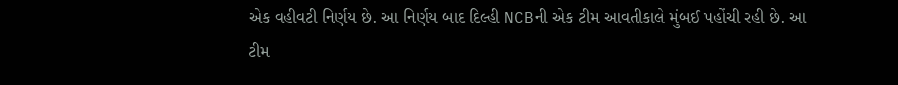એક વહીવટી નિર્ણય છે. આ નિર્ણય બાદ દિલ્હી NCBની એક ટીમ આવતીકાલે મુંબઈ પહોંચી રહી છે. આ ટીમ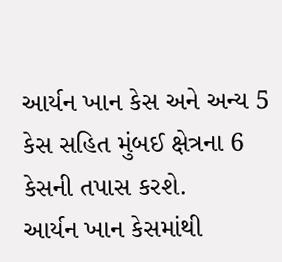આર્યન ખાન કેસ અને અન્ય 5 કેસ સહિત મુંબઈ ક્ષેત્રના 6 કેસની તપાસ કરશે.
આર્યન ખાન કેસમાંથી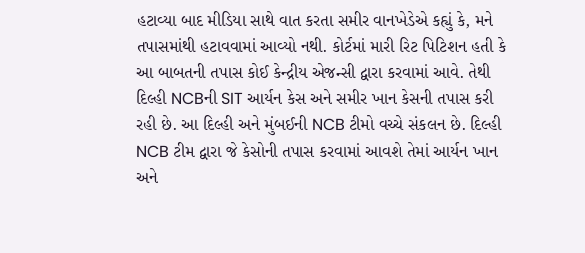હટાવ્યા બાદ મીડિયા સાથે વાત કરતા સમીર વાનખેડેએ કહ્યું કે, મને તપાસમાંથી હટાવવામાં આવ્યો નથી. કોર્ટમાં મારી રિટ પિટિશન હતી કે આ બાબતની તપાસ કોઈ કેન્દ્રીય એજન્સી દ્વારા કરવામાં આવે. તેથી દિલ્હી NCBની SIT આર્યન કેસ અને સમીર ખાન કેસની તપાસ કરી રહી છે. આ દિલ્હી અને મુંબઈની NCB ટીમો વચ્ચે સંકલન છે. દિલ્હી NCB ટીમ દ્વારા જે કેસોની તપાસ કરવામાં આવશે તેમાં આર્યન ખાન અને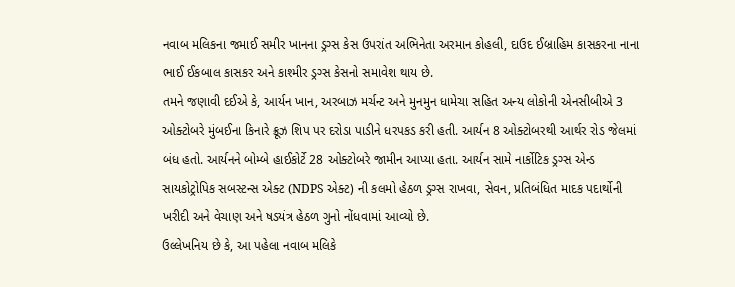નવાબ મલિકના જમાઈ સમીર ખાનના ડ્રગ્સ કેસ ઉપરાંત અભિનેતા અરમાન કોહલી, દાઉદ ઈબ્રાહિમ કાસકરના નાના ભાઈ ઈકબાલ કાસકર અને કાશ્મીર ડ્રગ્સ કેસનો સમાવેશ થાય છે.
તમને જણાવી દઈએ કે, આર્યન ખાન, અરબાઝ મર્ચન્ટ અને મુનમુન ધામેચા સહિત અન્ય લોકોની એનસીબીએ 3 ઓક્ટોબરે મુંબઈના કિનારે ક્રૂઝ શિપ પર દરોડા પાડીને ધરપકડ કરી હતી. આર્યન 8 ઓક્ટોબરથી આર્થર રોડ જેલમાં બંધ હતો. આર્યનને બોમ્બે હાઈકોર્ટે 28 ઓક્ટોબરે જામીન આપ્યા હતા. આર્યન સામે નાર્કોટિક ડ્રગ્સ એન્ડ સાયકોટ્રોપિક સબસ્ટન્સ એક્ટ (NDPS એક્ટ) ની કલમો હેઠળ ડ્રગ્સ રાખવા, સેવન, પ્રતિબંધિત માદક પદાર્થોની ખરીદી અને વેચાણ અને ષડયંત્ર હેઠળ ગુનો નોંધવામાં આવ્યો છે.
ઉલ્લેખનિય છે કે, આ પહેલા નવાબ મલિકે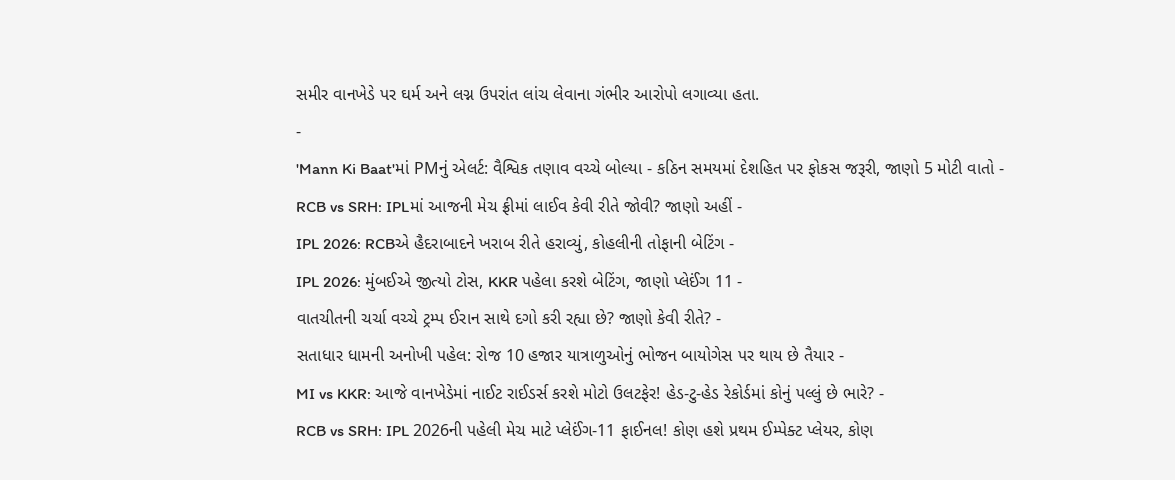સમીર વાનખેડે પર ઘર્મ અને લગ્ન ઉપરાંત લાંચ લેવાના ગંભીર આરોપો લગાવ્યા હતા.
-
'Mann Ki Baat'માં PMનું એલર્ટ: વૈશ્વિક તણાવ વચ્ચે બોલ્યા - કઠિન સમયમાં દેશહિત પર ફોકસ જરૂરી, જાણો 5 મોટી વાતો -
RCB vs SRH: IPLમાં આજની મેચ ફ્રીમાં લાઈવ કેવી રીતે જોવી? જાણો અહીં -
IPL 2026: RCBએ હૈદરાબાદને ખરાબ રીતે હરાવ્યું, કોહલીની તોફાની બેટિંગ -
IPL 2026: મુંબઈએ જીત્યો ટોસ, KKR પહેલા કરશે બેટિંગ, જાણો પ્લેઈંગ 11 -
વાતચીતની ચર્ચા વચ્ચે ટ્રમ્પ ઈરાન સાથે દગો કરી રહ્યા છે? જાણો કેવી રીતે? -
સતાધાર ધામની અનોખી પહેલ: રોજ 10 હજાર યાત્રાળુઓનું ભોજન બાયોગેસ પર થાય છે તૈયાર -
MI vs KKR: આજે વાનખેડેમાં નાઈટ રાઈડર્સ કરશે મોટો ઉલટફેર! હેડ-ટુ-હેડ રેકોર્ડમાં કોનું પલ્લું છે ભારે? -
RCB vs SRH: IPL 2026ની પહેલી મેચ માટે પ્લેઈંગ-11 ફાઈનલ! કોણ હશે પ્રથમ ઈમ્પેક્ટ પ્લેયર, કોણ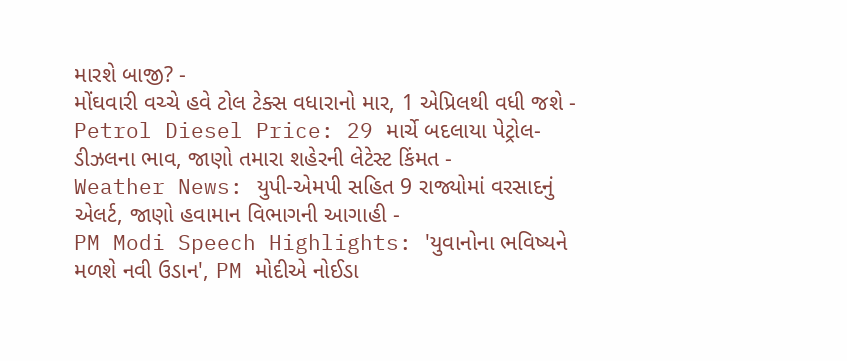મારશે બાજી? -
મોંઘવારી વચ્ચે હવે ટોલ ટેક્સ વધારાનો માર, 1 એપ્રિલથી વધી જશે -
Petrol Diesel Price: 29 માર્ચે બદલાયા પેટ્રોલ-ડીઝલના ભાવ, જાણો તમારા શહેરની લેટેસ્ટ કિંમત -
Weather News: યુપી-એમપી સહિત 9 રાજ્યોમાં વરસાદનું એલર્ટ, જાણો હવામાન વિભાગની આગાહી -
PM Modi Speech Highlights: 'યુવાનોના ભવિષ્યને મળશે નવી ઉડાન', PM મોદીએ નોઈડા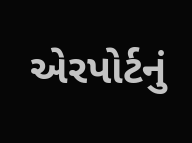એરપોર્ટનું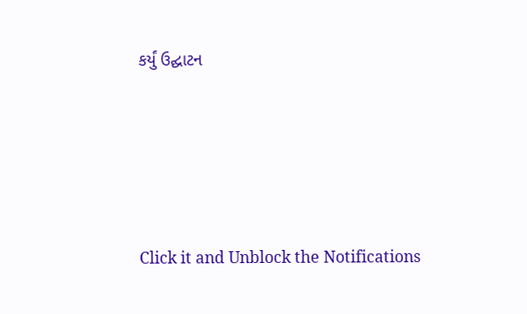કર્યું ઉદ્ઘાટન






Click it and Unblock the Notifications